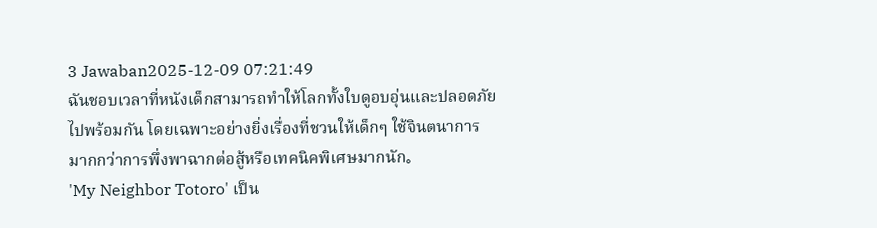3 Jawaban2025-12-09 07:21:49
ฉันชอบเวลาที่หนังเด็กสามารถทำให้โลกทั้งใบดูอบอุ่นและปลอดภัยไปพร้อมกัน โดยเฉพาะอย่างยิ่งเรื่องที่ชวนให้เด็กๆ ใช้จินตนาการมากกว่าการพึ่งพาฉากต่อสู้หรือเทคนิคพิเศษมากนัก。
'My Neighbor Totoro' เป็น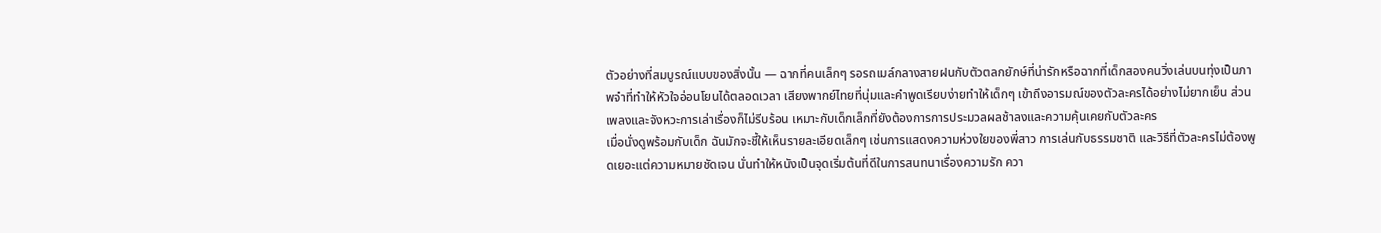ตัวอย่างที่สมบูรณ์แบบของสิ่งนั้น — ฉากที่คนเล็กๆ รอรถเมล์กลางสายฝนกับตัวตลกยักษ์ที่น่ารักหรือฉากที่เด็กสองคนวิ่งเล่นบนทุ่งเป็นภาพจำที่ทำให้หัวใจอ่อนโยนได้ตลอดเวลา เสียงพากย์ไทยที่นุ่มและคำพูดเรียบง่ายทำให้เด็กๆ เข้าถึงอารมณ์ของตัวละครได้อย่างไม่ยากเย็น ส่วนเพลงและจังหวะการเล่าเรื่องก็ไม่รีบร้อน เหมาะกับเด็กเล็กที่ยังต้องการการประมวลผลช้าลงและความคุ้นเคยกับตัวละคร
เมื่อนั่งดูพร้อมกับเด็ก ฉันมักจะชี้ให้เห็นรายละเอียดเล็กๆ เช่นการแสดงความห่วงใยของพี่สาว การเล่นกับธรรมชาติ และวิธีที่ตัวละครไม่ต้องพูดเยอะแต่ความหมายชัดเจน นั่นทำให้หนังเป็นจุดเริ่มต้นที่ดีในการสนทนาเรื่องความรัก ควา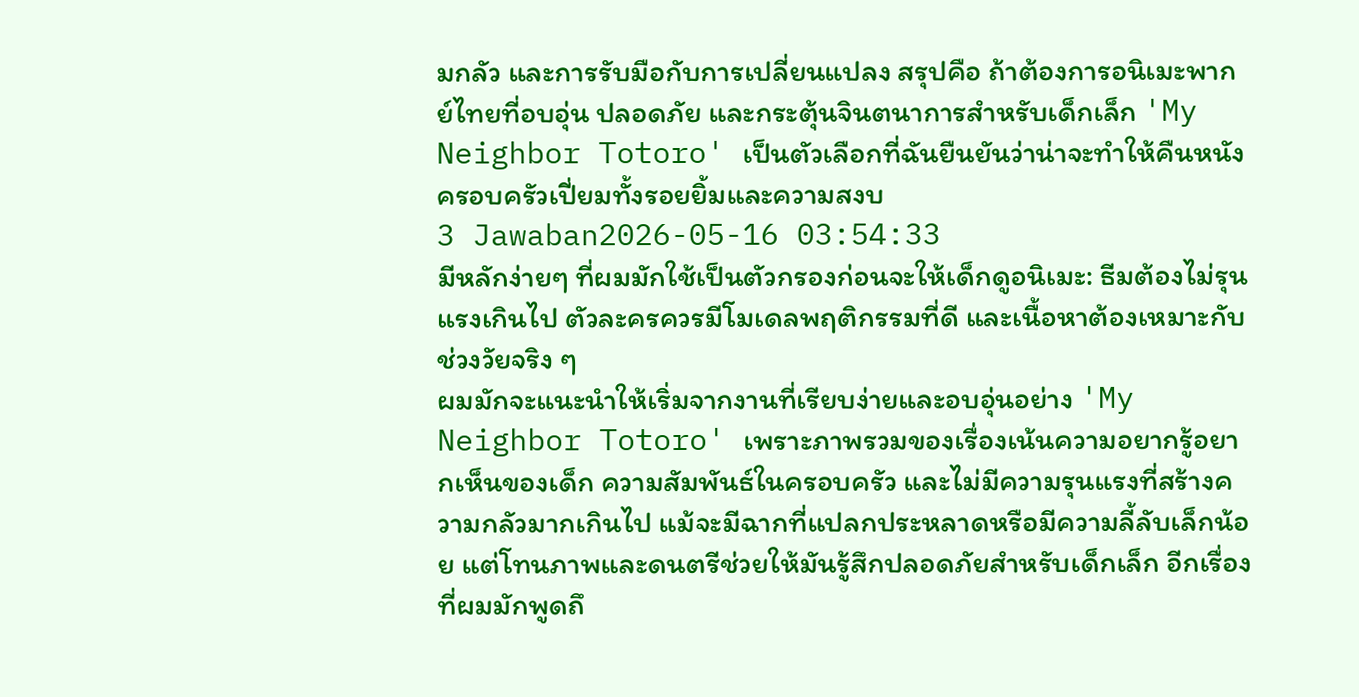มกลัว และการรับมือกับการเปลี่ยนแปลง สรุปคือ ถ้าต้องการอนิเมะพากย์ไทยที่อบอุ่น ปลอดภัย และกระตุ้นจินตนาการสำหรับเด็กเล็ก 'My Neighbor Totoro' เป็นตัวเลือกที่ฉันยืนยันว่าน่าจะทำให้คืนหนังครอบครัวเปี่ยมทั้งรอยยิ้มและความสงบ
3 Jawaban2026-05-16 03:54:33
มีหลักง่ายๆ ที่ผมมักใช้เป็นตัวกรองก่อนจะให้เด็กดูอนิเมะ: ธีมต้องไม่รุนแรงเกินไป ตัวละครควรมีโมเดลพฤติกรรมที่ดี และเนื้อหาต้องเหมาะกับช่วงวัยจริง ๆ
ผมมักจะแนะนำให้เริ่มจากงานที่เรียบง่ายและอบอุ่นอย่าง 'My Neighbor Totoro' เพราะภาพรวมของเรื่องเน้นความอยากรู้อยากเห็นของเด็ก ความสัมพันธ์ในครอบครัว และไม่มีความรุนแรงที่สร้างความกลัวมากเกินไป แม้จะมีฉากที่แปลกประหลาดหรือมีความลี้ลับเล็กน้อย แต่โทนภาพและดนตรีช่วยให้มันรู้สึกปลอดภัยสำหรับเด็กเล็ก อีกเรื่องที่ผมมักพูดถึ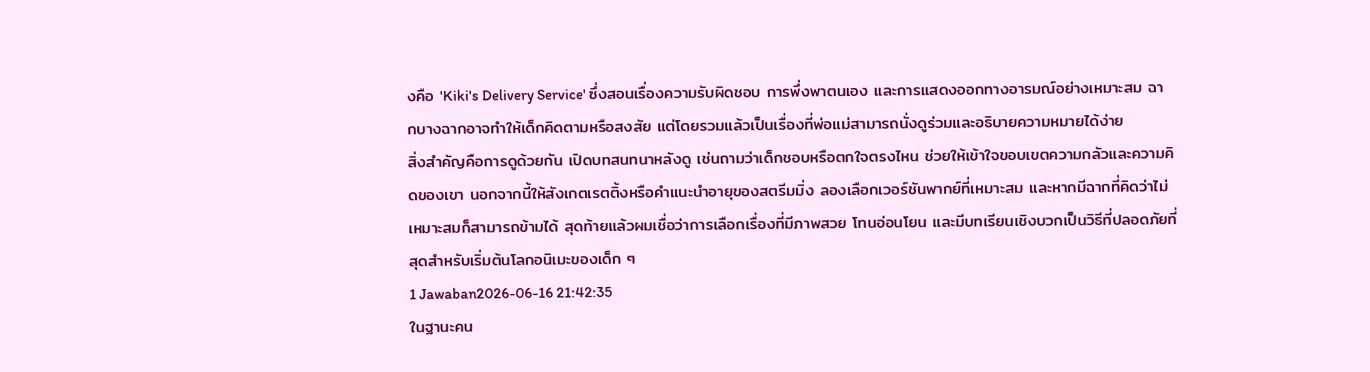งคือ 'Kiki's Delivery Service' ซึ่งสอนเรื่องความรับผิดชอบ การพึ่งพาตนเอง และการแสดงออกทางอารมณ์อย่างเหมาะสม ฉากบางฉากอาจทำให้เด็กคิดตามหรือสงสัย แต่โดยรวมแล้วเป็นเรื่องที่พ่อแม่สามารถนั่งดูร่วมและอธิบายความหมายได้ง่าย
สิ่งสำคัญคือการดูด้วยกัน เปิดบทสนทนาหลังดู เช่นถามว่าเด็กชอบหรือตกใจตรงไหน ช่วยให้เข้าใจขอบเขตความกลัวและความคิดของเขา นอกจากนี้ให้สังเกตเรตติ้งหรือคำแนะนำอายุของสตรีมมิ่ง ลองเลือกเวอร์ชันพากย์ที่เหมาะสม และหากมีฉากที่คิดว่าไม่เหมาะสมก็สามารถข้ามได้ สุดท้ายแล้วผมเชื่อว่าการเลือกเรื่องที่มีภาพสวย โทนอ่อนโยน และมีบทเรียนเชิงบวกเป็นวิธีที่ปลอดภัยที่สุดสำหรับเริ่มต้นโลกอนิเมะของเด็ก ๆ
1 Jawaban2026-06-16 21:42:35
ในฐานะคน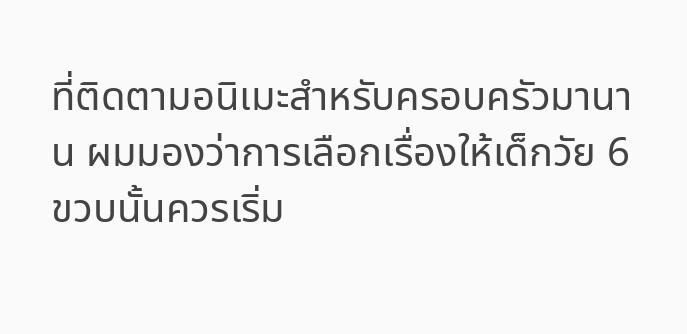ที่ติดตามอนิเมะสำหรับครอบครัวมานาน ผมมองว่าการเลือกเรื่องให้เด็กวัย 6 ขวบนั้นควรเริ่ม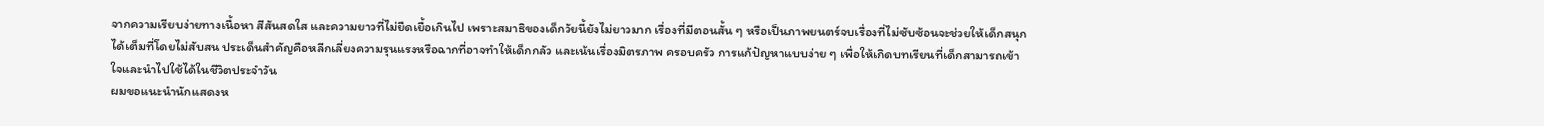จากความเรียบง่ายทางเนื้อหา สีสันสดใส และความยาวที่ไม่ยืดเยื้อเกินไป เพราะสมาธิของเด็กวัยนี้ยังไม่ยาวมาก เรื่องที่มีตอนสั้น ๆ หรือเป็นภาพยนตร์จบเรื่องที่ไม่ซับซ้อนจะช่วยให้เด็กสนุกได้เต็มที่โดยไม่สับสน ประเด็นสำคัญคือหลีกเลี่ยงความรุนแรงหรือฉากที่อาจทำให้เด็กกลัว และเน้นเรื่องมิตรภาพ ครอบครัว การแก้ปัญหาแบบง่าย ๆ เพื่อให้เกิดบทเรียนที่เด็กสามารถเข้าใจและนำไปใช้ได้ในชีวิตประจำวัน
ผมขอแนะนำนักแสดงห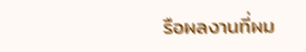รือผลงานที่ผม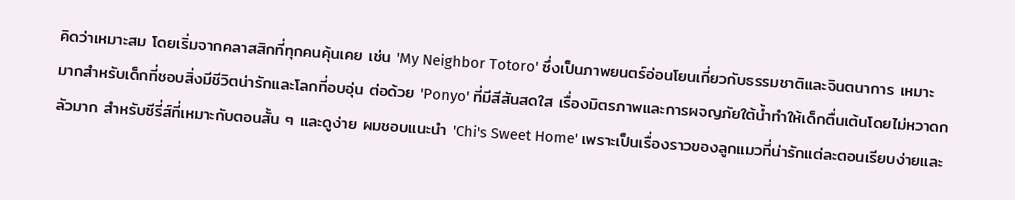คิดว่าเหมาะสม โดยเริ่มจากคลาสสิกที่ทุกคนคุ้นเคย เช่น 'My Neighbor Totoro' ซึ่งเป็นภาพยนตร์อ่อนโยนเกี่ยวกับธรรมชาติและจินตนาการ เหมาะมากสำหรับเด็กที่ชอบสิ่งมีชีวิตน่ารักและโลกที่อบอุ่น ต่อด้วย 'Ponyo' ที่มีสีสันสดใส เรื่องมิตรภาพและการผจญภัยใต้น้ำทำให้เด็กตื่นเต้นโดยไม่หวาดกลัวมาก สำหรับซีรี่ส์ที่เหมาะกับตอนสั้น ๆ และดูง่าย ผมชอบแนะนำ 'Chi's Sweet Home' เพราะเป็นเรื่องราวของลูกแมวที่น่ารักแต่ละตอนเรียบง่ายและ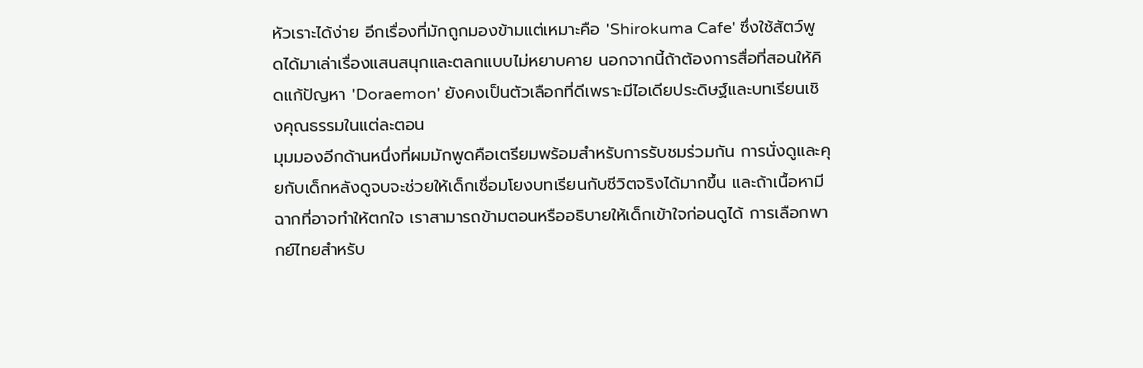หัวเราะได้ง่าย อีกเรื่องที่มักถูกมองข้ามแต่เหมาะคือ 'Shirokuma Cafe' ซึ่งใช้สัตว์พูดได้มาเล่าเรื่องแสนสนุกและตลกแบบไม่หยาบคาย นอกจากนี้ถ้าต้องการสื่อที่สอนให้คิดแก้ปัญหา 'Doraemon' ยังคงเป็นตัวเลือกที่ดีเพราะมีไอเดียประดิษฐ์และบทเรียนเชิงคุณธรรมในแต่ละตอน
มุมมองอีกด้านหนึ่งที่ผมมักพูดคือเตรียมพร้อมสำหรับการรับชมร่วมกัน การนั่งดูและคุยกับเด็กหลังดูจบจะช่วยให้เด็กเชื่อมโยงบทเรียนกับชีวิตจริงได้มากขึ้น และถ้าเนื้อหามีฉากที่อาจทำให้ตกใจ เราสามารถข้ามตอนหรืออธิบายให้เด็กเข้าใจก่อนดูได้ การเลือกพากย์ไทยสำหรับ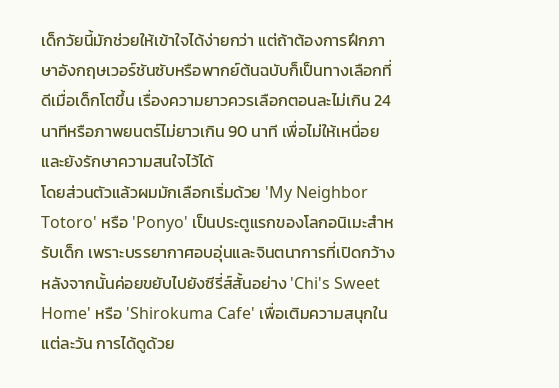เด็กวัยนี้มักช่วยให้เข้าใจได้ง่ายกว่า แต่ถ้าต้องการฝึกภาษาอังกฤษเวอร์ชันซับหรือพากย์ต้นฉบับก็เป็นทางเลือกที่ดีเมื่อเด็กโตขึ้น เรื่องความยาวควรเลือกตอนละไม่เกิน 24 นาทีหรือภาพยนตร์ไม่ยาวเกิน 90 นาที เพื่อไม่ให้เหนื่อยและยังรักษาความสนใจไว้ได้
โดยส่วนตัวแล้วผมมักเลือกเริ่มด้วย 'My Neighbor Totoro' หรือ 'Ponyo' เป็นประตูแรกของโลกอนิเมะสำหรับเด็ก เพราะบรรยากาศอบอุ่นและจินตนาการที่เปิดกว้าง หลังจากนั้นค่อยขยับไปยังซีรี่ส์สั้นอย่าง 'Chi's Sweet Home' หรือ 'Shirokuma Cafe' เพื่อเติมความสนุกในแต่ละวัน การได้ดูด้วย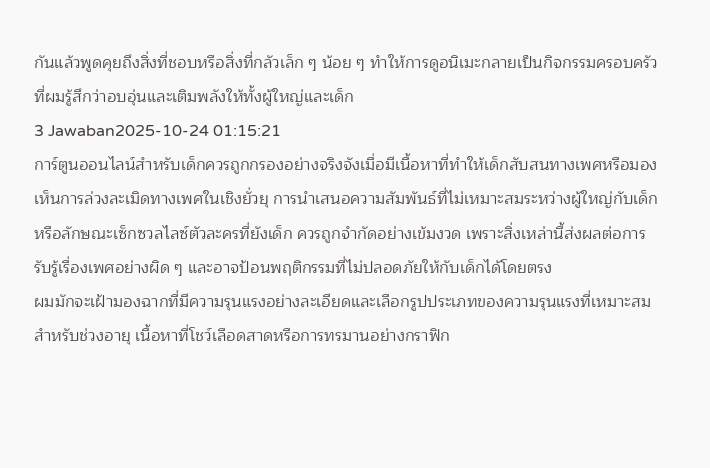กันแล้วพูดคุยถึงสิ่งที่ชอบหรือสิ่งที่กลัวเล็ก ๆ น้อย ๆ ทำให้การดูอนิเมะกลายเป็นกิจกรรมครอบครัวที่ผมรู้สึกว่าอบอุ่นและเติมพลังให้ทั้งผู้ใหญ่และเด็ก
3 Jawaban2025-10-24 01:15:21
การ์ตูนออนไลน์สำหรับเด็กควรถูกกรองอย่างจริงจังเมื่อมีเนื้อหาที่ทำให้เด็กสับสนทางเพศหรือมองเห็นการล่วงละเมิดทางเพศในเชิงยั่วยุ การนำเสนอความสัมพันธ์ที่ไม่เหมาะสมระหว่างผู้ใหญ่กับเด็ก หรือลักษณะเซ็กซวลไลซ์ตัวละครที่ยังเด็ก ควรถูกจำกัดอย่างเข้มงวด เพราะสิ่งเหล่านี้ส่งผลต่อการรับรู้เรื่องเพศอย่างผิด ๆ และอาจป้อนพฤติกรรมที่ไม่ปลอดภัยให้กับเด็กได้โดยตรง
ผมมักจะเฝ้ามองฉากที่มีความรุนแรงอย่างละเอียดและเลือกรูปประเภทของความรุนแรงที่เหมาะสมสำหรับช่วงอายุ เนื้อหาที่โชว์เลือดสาดหรือการทรมานอย่างกราฟิก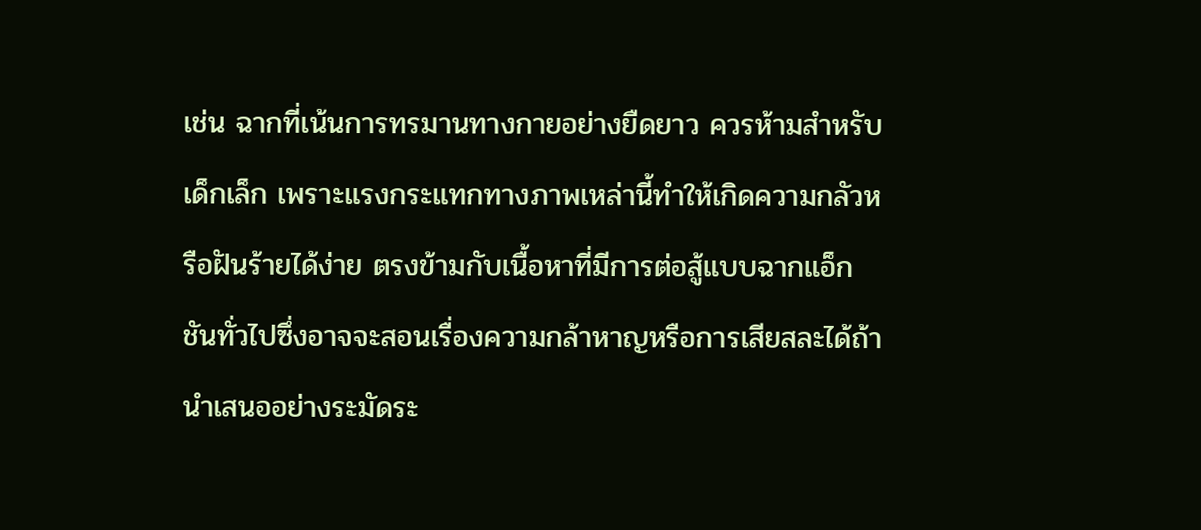เช่น ฉากที่เน้นการทรมานทางกายอย่างยืดยาว ควรห้ามสำหรับเด็กเล็ก เพราะแรงกระแทกทางภาพเหล่านี้ทำให้เกิดความกลัวหรือฝันร้ายได้ง่าย ตรงข้ามกับเนื้อหาที่มีการต่อสู้แบบฉากแอ็กชันทั่วไปซึ่งอาจจะสอนเรื่องความกล้าหาญหรือการเสียสละได้ถ้านำเสนออย่างระมัดระ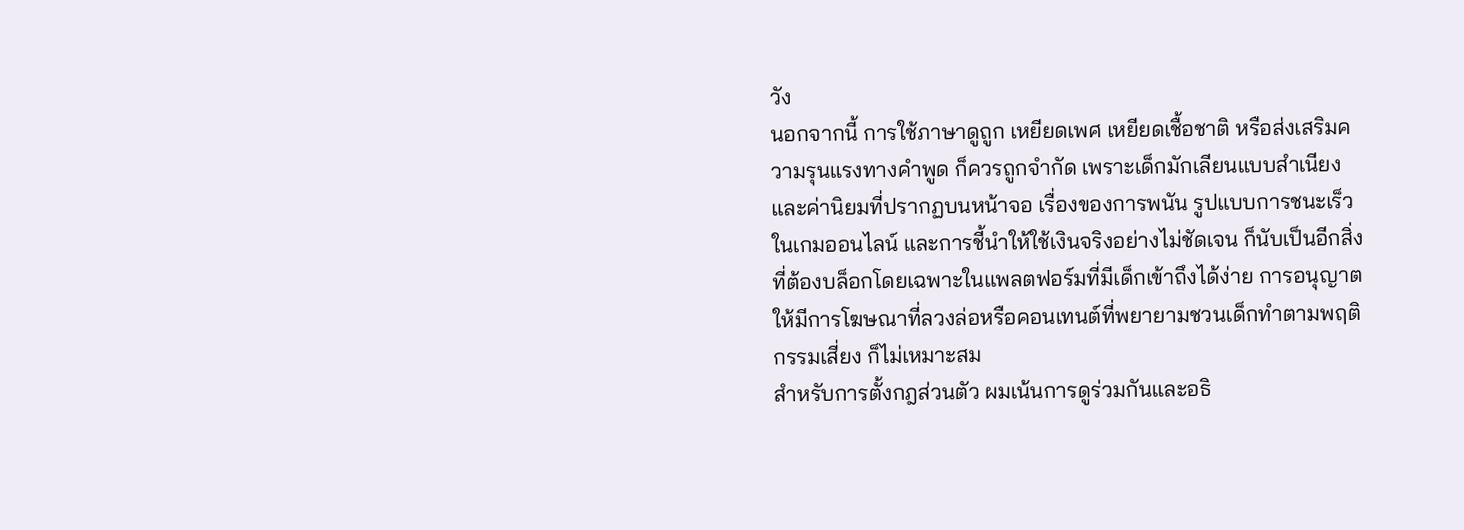วัง
นอกจากนี้ การใช้ภาษาดูถูก เหยียดเพศ เหยียดเชื้อชาติ หรือส่งเสริมความรุนแรงทางคำพูด ก็ควรถูกจำกัด เพราะเด็กมักเลียนแบบสำเนียงและค่านิยมที่ปรากฏบนหน้าจอ เรื่องของการพนัน รูปแบบการชนะเร็วในเกมออนไลน์ และการชี้นำให้ใช้เงินจริงอย่างไม่ชัดเจน ก็นับเป็นอีกสิ่งที่ต้องบล็อกโดยเฉพาะในแพลตฟอร์มที่มีเด็กเข้าถึงได้ง่าย การอนุญาตให้มีการโฆษณาที่ลวงล่อหรือคอนเทนต์ที่พยายามชวนเด็กทำตามพฤติกรรมเสี่ยง ก็ไม่เหมาะสม
สำหรับการตั้งกฎส่วนตัว ผมเน้นการดูร่วมกันและอธิ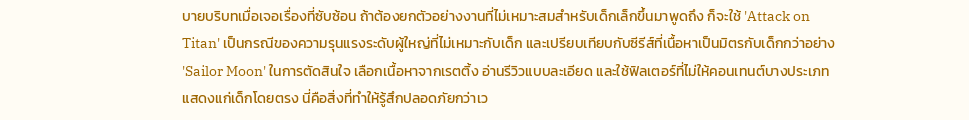บายบริบทเมื่อเจอเรื่องที่ซับซ้อน ถ้าต้องยกตัวอย่างงานที่ไม่เหมาะสมสำหรับเด็กเล็กขึ้นมาพูดถึง ก็จะใช้ 'Attack on Titan' เป็นกรณีของความรุนแรงระดับผู้ใหญ่ที่ไม่เหมาะกับเด็ก และเปรียบเทียบกับซีรีส์ที่เนื้อหาเป็นมิตรกับเด็กกว่าอย่าง 'Sailor Moon' ในการตัดสินใจ เลือกเนื้อหาจากเรตติ้ง อ่านรีวิวแบบละเอียด และใช้ฟิลเตอร์ที่ไม่ให้คอนเทนต์บางประเภทแสดงแก่เด็กโดยตรง นี่คือสิ่งที่ทำให้รู้สึกปลอดภัยกว่าเว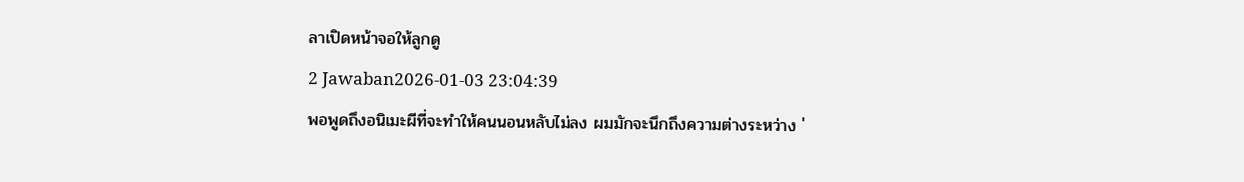ลาเปิดหน้าจอให้ลูกดู
2 Jawaban2026-01-03 23:04:39
พอพูดถึงอนิเมะผีที่จะทำให้คนนอนหลับไม่ลง ผมมักจะนึกถึงความต่างระหว่าง '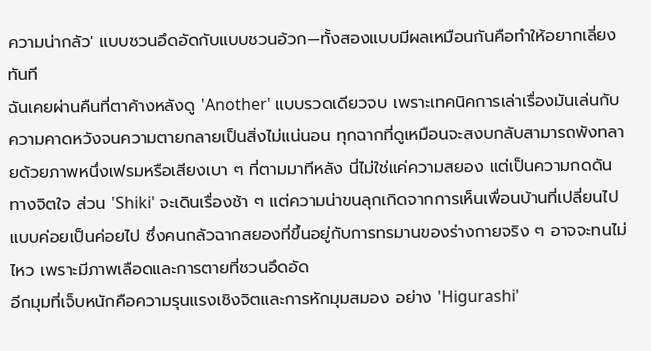ความน่ากลัว' แบบชวนอึดอัดกับแบบชวนอ้วก—ทั้งสองแบบมีผลเหมือนกันคือทำให้อยากเลี่ยงทันที
ฉันเคยผ่านคืนที่ตาค้างหลังดู 'Another' แบบรวดเดียวจบ เพราะเทคนิคการเล่าเรื่องมันเล่นกับความคาดหวังจนความตายกลายเป็นสิ่งไม่แน่นอน ทุกฉากที่ดูเหมือนจะสงบกลับสามารถพังทลายด้วยภาพหนึ่งเฟรมหรือเสียงเบา ๆ ที่ตามมาทีหลัง นี่ไม่ใช่แค่ความสยอง แต่เป็นความกดดันทางจิตใจ ส่วน 'Shiki' จะเดินเรื่องช้า ๆ แต่ความน่าขนลุกเกิดจากการเห็นเพื่อนบ้านที่เปลี่ยนไปแบบค่อยเป็นค่อยไป ซึ่งคนกลัวฉากสยองที่ขึ้นอยู่กับการทรมานของร่างกายจริง ๆ อาจจะทนไม่ไหว เพราะมีภาพเลือดและการตายที่ชวนอึดอัด
อีกมุมที่เจ็บหนักคือความรุนแรงเชิงจิตและการหักมุมสมอง อย่าง 'Higurashi'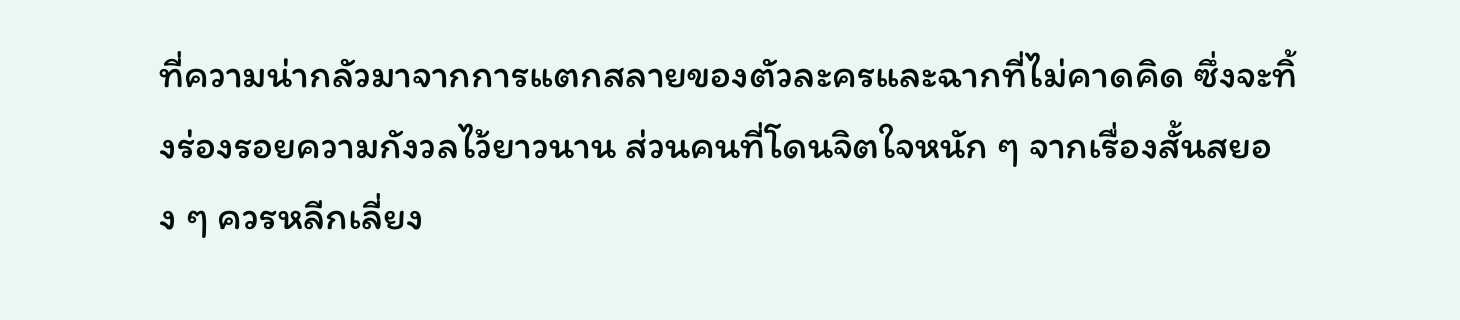ที่ความน่ากลัวมาจากการแตกสลายของตัวละครและฉากที่ไม่คาดคิด ซึ่งจะทิ้งร่องรอยความกังวลไว้ยาวนาน ส่วนคนที่โดนจิตใจหนัก ๆ จากเรื่องสั้นสยอง ๆ ควรหลีกเลี่ยง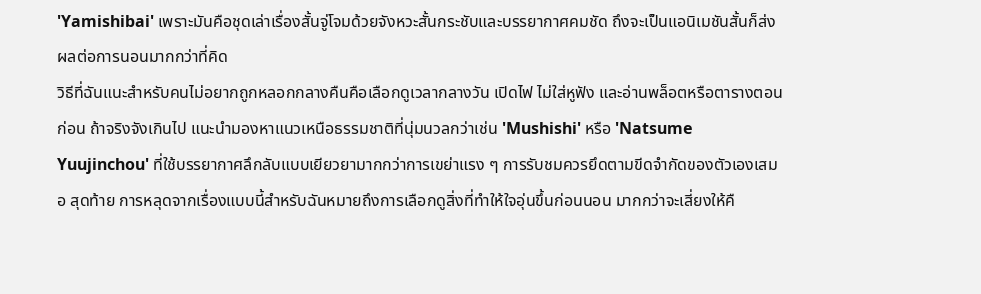'Yamishibai' เพราะมันคือชุดเล่าเรื่องสั้นจู่โจมด้วยจังหวะสั้นกระชับและบรรยากาศคมชัด ถึงจะเป็นแอนิเมชันสั้นก็ส่งผลต่อการนอนมากกว่าที่คิด
วิธีที่ฉันแนะสำหรับคนไม่อยากถูกหลอกกลางคืนคือเลือกดูเวลากลางวัน เปิดไฟ ไม่ใส่หูฟัง และอ่านพล็อตหรือตารางตอนก่อน ถ้าจริงจังเกินไป แนะนำมองหาแนวเหนือธรรมชาติที่นุ่มนวลกว่าเช่น 'Mushishi' หรือ 'Natsume Yuujinchou' ที่ใช้บรรยากาศลึกลับแบบเยียวยามากกว่าการเขย่าแรง ๆ การรับชมควรยึดตามขีดจำกัดของตัวเองเสมอ สุดท้าย การหลุดจากเรื่องแบบนี้สำหรับฉันหมายถึงการเลือกดูสิ่งที่ทำให้ใจอุ่นขึ้นก่อนนอน มากกว่าจะเสี่ยงให้คื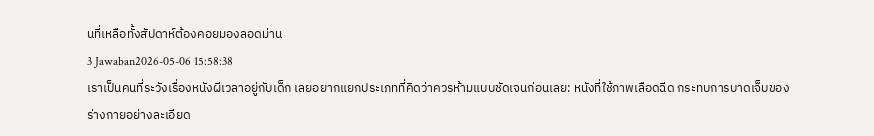นที่เหลือทั้งสัปดาห์ต้องคอยมองลอดม่าน
3 Jawaban2026-05-06 15:58:38
เราเป็นคนที่ระวังเรื่องหนังผีเวลาอยู่กับเด็ก เลยอยากแยกประเภทที่คิดว่าควรห้ามแบบชัดเจนก่อนเลย: หนังที่ใช้ภาพเลือดฉีด กระทบการบาดเจ็บของร่างกายอย่างละเอียด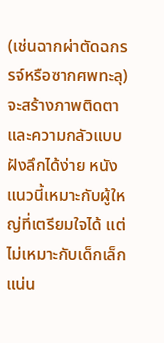(เช่นฉากผ่าตัดฉกรรจ์หรือซากศพทะลุ) จะสร้างภาพติดตาและความกลัวแบบฝังลึกได้ง่าย หนังแนวนี้เหมาะกับผู้ใหญ่ที่เตรียมใจได้ แต่ไม่เหมาะกับเด็กเล็กแน่น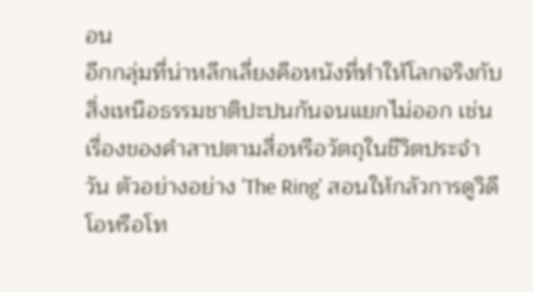อน
อีกกลุ่มที่น่าหลีกเลี่ยงคือหนังที่ทำให้โลกจริงกับสิ่งเหนือธรรมชาติปะปนกันจนแยกไม่ออก เช่นเรื่องของคำสาปตามสื่อหรือวัตถุในชีวิตประจำวัน ตัวอย่างอย่าง 'The Ring' สอนให้กลัวการดูวิดีโอหรือโท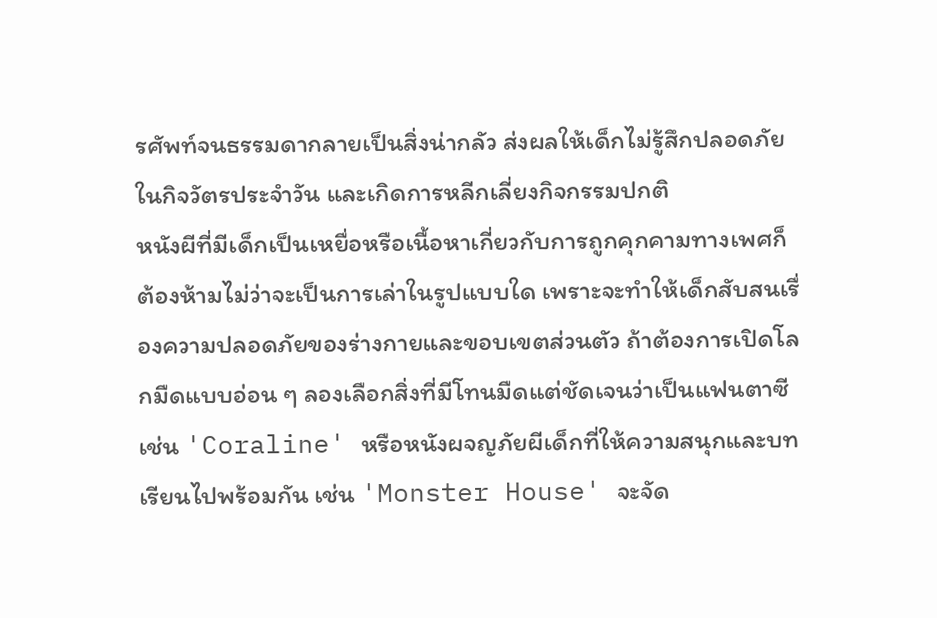รศัพท์จนธรรมดากลายเป็นสิ่งน่ากลัว ส่งผลให้เด็กไม่รู้สึกปลอดภัยในกิจวัตรประจำวัน และเกิดการหลีกเลี่ยงกิจกรรมปกติ
หนังผีที่มีเด็กเป็นเหยื่อหรือเนื้อหาเกี่ยวกับการถูกคุกคามทางเพศก็ต้องห้ามไม่ว่าจะเป็นการเล่าในรูปแบบใด เพราะจะทำให้เด็กสับสนเรื่องความปลอดภัยของร่างกายและขอบเขตส่วนตัว ถ้าต้องการเปิดโลกมืดแบบอ่อน ๆ ลองเลือกสิ่งที่มีโทนมืดแต่ชัดเจนว่าเป็นแฟนตาซี เช่น 'Coraline' หรือหนังผจญภัยผีเด็กที่ให้ความสนุกและบทเรียนไปพร้อมกัน เช่น 'Monster House' จะจัด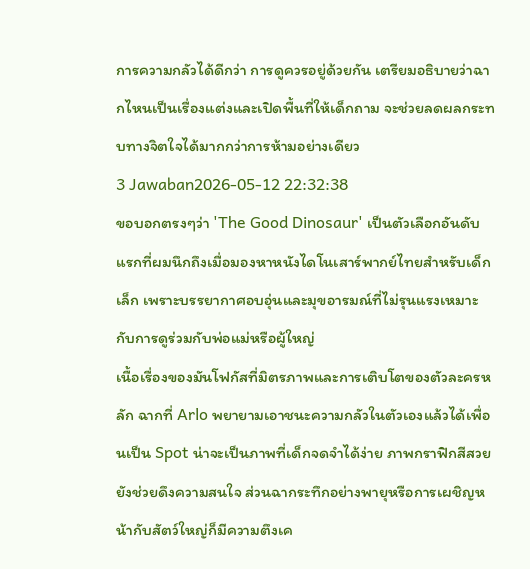การความกลัวได้ดีกว่า การดูควรอยู่ด้วยกัน เตรียมอธิบายว่าฉากไหนเป็นเรื่องแต่งและเปิดพื้นที่ให้เด็กถาม จะช่วยลดผลกระทบทางจิตใจได้มากกว่าการห้ามอย่างเดียว
3 Jawaban2026-05-12 22:32:38
ขอบอกตรงๆว่า 'The Good Dinosaur' เป็นตัวเลือกอันดับแรกที่ผมนึกถึงเมื่อมองหาหนังไดโนเสาร์พากย์ไทยสำหรับเด็กเล็ก เพราะบรรยากาศอบอุ่นและมุขอารมณ์ที่ไม่รุนแรงเหมาะกับการดูร่วมกับพ่อแม่หรือผู้ใหญ่
เนื้อเรื่องของมันโฟกัสที่มิตรภาพและการเติบโตของตัวละครหลัก ฉากที่ Arlo พยายามเอาชนะความกลัวในตัวเองแล้วได้เพื่อนเป็น Spot น่าจะเป็นภาพที่เด็กจดจำได้ง่าย ภาพกราฟิกสีสวยยังช่วยดึงความสนใจ ส่วนฉากระทึกอย่างพายุหรือการเผชิญหน้ากับสัตว์ใหญ่ก็มีความตึงเค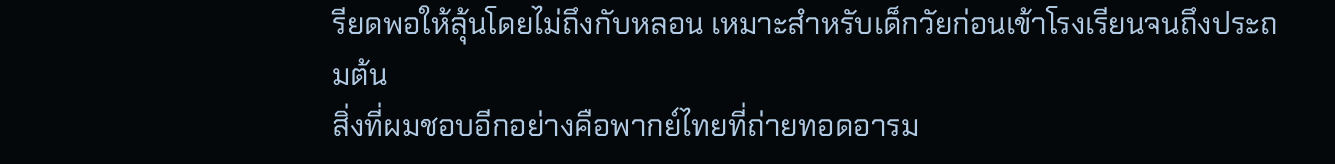รียดพอให้ลุ้นโดยไม่ถึงกับหลอน เหมาะสำหรับเด็กวัยก่อนเข้าโรงเรียนจนถึงประถมต้น
สิ่งที่ผมชอบอีกอย่างคือพากย์ไทยที่ถ่ายทอดอารม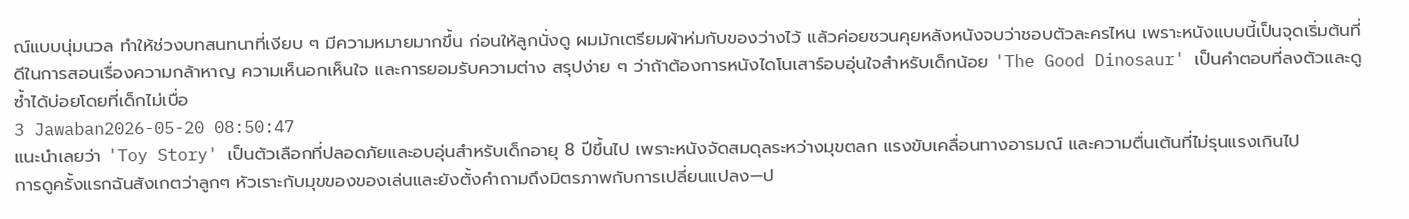ณ์แบบนุ่มนวล ทำให้ช่วงบทสนทนาที่เงียบ ๆ มีความหมายมากขึ้น ก่อนให้ลูกนั่งดู ผมมักเตรียมผ้าห่มกับของว่างไว้ แล้วค่อยชวนคุยหลังหนังจบว่าชอบตัวละครไหน เพราะหนังแบบนี้เป็นจุดเริ่มต้นที่ดีในการสอนเรื่องความกล้าหาญ ความเห็นอกเห็นใจ และการยอมรับความต่าง สรุปง่าย ๆ ว่าถ้าต้องการหนังไดโนเสาร์อบอุ่นใจสำหรับเด็กน้อย 'The Good Dinosaur' เป็นคำตอบที่ลงตัวและดูซ้ำได้บ่อยโดยที่เด็กไม่เบื่อ
3 Jawaban2026-05-20 08:50:47
แนะนำเลยว่า 'Toy Story' เป็นตัวเลือกที่ปลอดภัยและอบอุ่นสำหรับเด็กอายุ 8 ปีขึ้นไป เพราะหนังจัดสมดุลระหว่างมุขตลก แรงขับเคลื่อนทางอารมณ์ และความตื่นเต้นที่ไม่รุนแรงเกินไป
การดูครั้งแรกฉันสังเกตว่าลูกๆ หัวเราะกับมุขของของเล่นและยังตั้งคำถามถึงมิตรภาพกับการเปลี่ยนแปลง—ป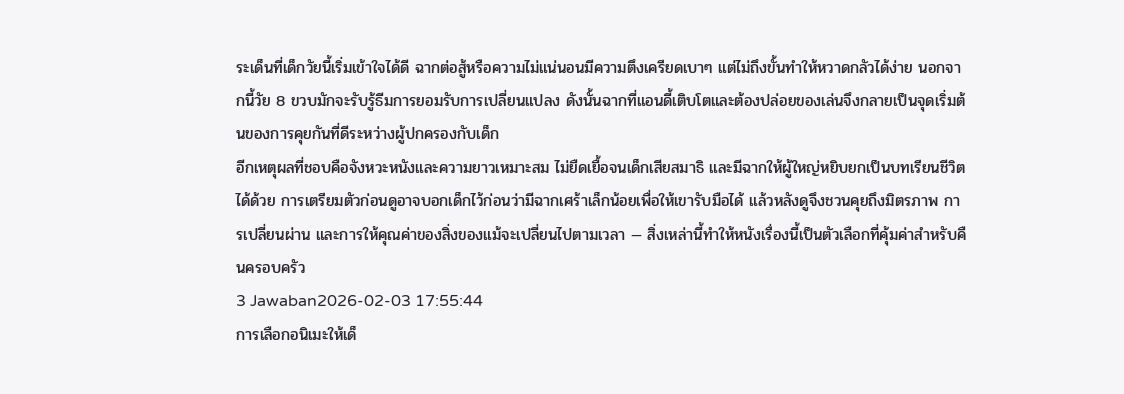ระเด็นที่เด็กวัยนี้เริ่มเข้าใจได้ดี ฉากต่อสู้หรือความไม่แน่นอนมีความตึงเครียดเบาๆ แต่ไม่ถึงขั้นทำให้หวาดกลัวได้ง่าย นอกจากนี้วัย 8 ขวบมักจะรับรู้ธีมการยอมรับการเปลี่ยนแปลง ดังนั้นฉากที่แอนดี้เติบโตและต้องปล่อยของเล่นจึงกลายเป็นจุดเริ่มต้นของการคุยกันที่ดีระหว่างผู้ปกครองกับเด็ก
อีกเหตุผลที่ชอบคือจังหวะหนังและความยาวเหมาะสม ไม่ยืดเยื้อจนเด็กเสียสมาธิ และมีฉากให้ผู้ใหญ่หยิบยกเป็นบทเรียนชีวิตได้ด้วย การเตรียมตัวก่อนดูอาจบอกเด็กไว้ก่อนว่ามีฉากเศร้าเล็กน้อยเพื่อให้เขารับมือได้ แล้วหลังดูจึงชวนคุยถึงมิตรภาพ การเปลี่ยนผ่าน และการให้คุณค่าของสิ่งของแม้จะเปลี่ยนไปตามเวลา — สิ่งเหล่านี้ทำให้หนังเรื่องนี้เป็นตัวเลือกที่คุ้มค่าสำหรับคืนครอบครัว
3 Jawaban2026-02-03 17:55:44
การเลือกอนิเมะให้เด็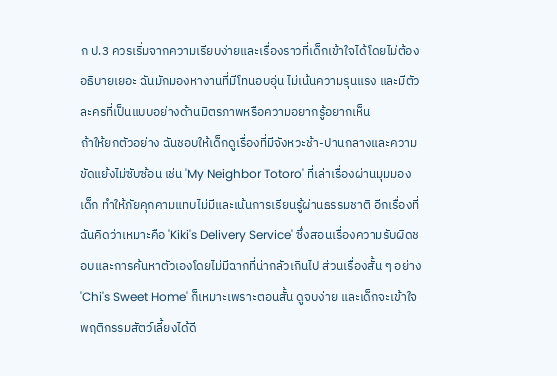ก ป.3 ควรเริ่มจากความเรียบง่ายและเรื่องราวที่เด็กเข้าใจได้โดยไม่ต้องอธิบายเยอะ ฉันมักมองหางานที่มีโทนอบอุ่น ไม่เน้นความรุนแรง และมีตัวละครที่เป็นแบบอย่างด้านมิตรภาพหรือความอยากรู้อยากเห็น
ถ้าให้ยกตัวอย่าง ฉันชอบให้เด็กดูเรื่องที่มีจังหวะช้า-ปานกลางและความขัดแย้งไม่ซับซ้อน เช่น 'My Neighbor Totoro' ที่เล่าเรื่องผ่านมุมมองเด็ก ทำให้ภัยคุกคามแทบไม่มีและเน้นการเรียนรู้ผ่านธรรมชาติ อีกเรื่องที่ฉันคิดว่าเหมาะคือ 'Kiki's Delivery Service' ซึ่งสอนเรื่องความรับผิดชอบและการค้นหาตัวเองโดยไม่มีฉากที่น่ากลัวเกินไป ส่วนเรื่องสั้น ๆ อย่าง 'Chi's Sweet Home' ก็เหมาะเพราะตอนสั้น ดูจบง่าย และเด็กจะเข้าใจพฤติกรรมสัตว์เลี้ยงได้ดี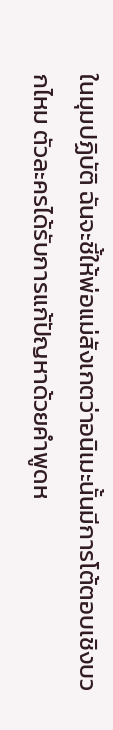ในมุมปฏิบัติ ฉันจะชี้ให้พ่อแม่สังเกตว่าอนิเมะนั้นมีการโต้ตอบเชิงบวกไหม ตัวละครได้รับการแก้ปัญหาด้วยคำพูดห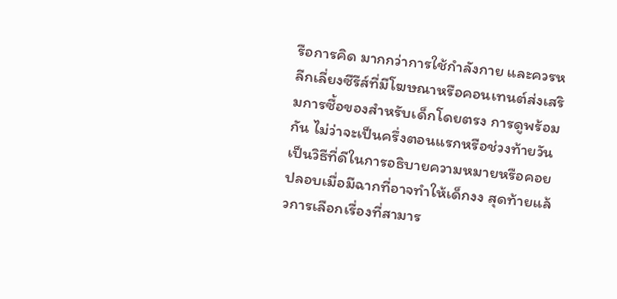รือการคิด มากกว่าการใช้กำลังกาย และควรหลีกเลี่ยงซีรีส์ที่มีโฆษณาหรือคอนเทนต์ส่งเสริมการซื้อของสำหรับเด็กโดยตรง การดูพร้อมกัน ไม่ว่าจะเป็นครึ่งตอนแรกหรือช่วงท้ายวัน เป็นวิธีที่ดีในการอธิบายความหมายหรือคอยปลอบเมื่อมีฉากที่อาจทำให้เด็กงง สุดท้ายแล้วการเลือกเรื่องที่สามาร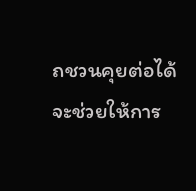ถชวนคุยต่อได้จะช่วยให้การ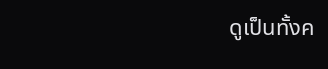ดูเป็นทั้งค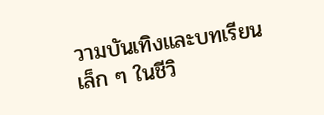วามบันเทิงและบทเรียนเล็ก ๆ ในชีวิ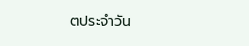ตประจำวัน